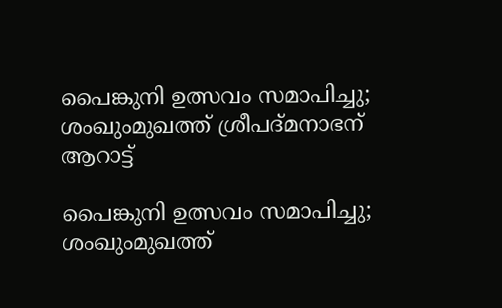പൈങ്കുനി ഉത്സവം സമാപിച്ചു; ശംഖുംമുഖത്ത് ശ്രീപദ്മനാഭന് ആറാട്ട്

പൈങ്കുനി ഉത്സവം സമാപിച്ചു; ശംഖുംമുഖത്ത്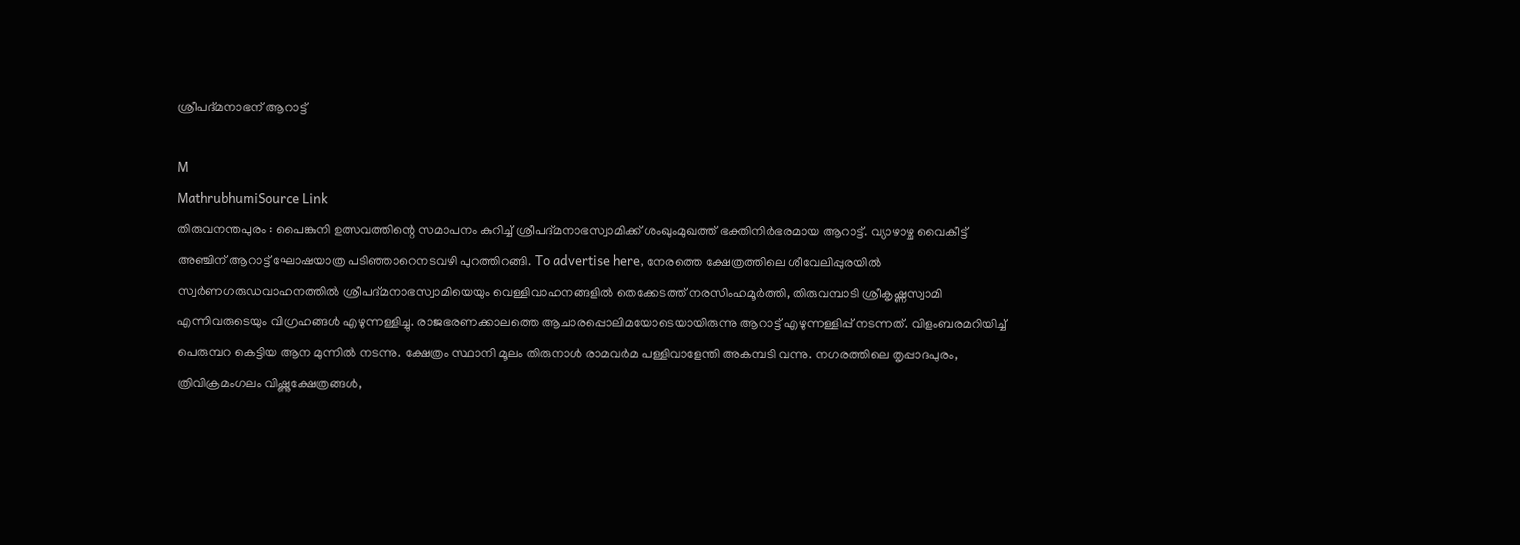ശ്രീപദ്മനാഭന് ആറാട്ട്

M
MathrubhumiSource Link
തിരുവനന്തപുരം : പൈങ്കുനി ഉത്സവത്തിന്റെ സമാപനം കുറിച്ച് ശ്രീപദ്മനാഭസ്വാമിക്ക് ശംഖുംമുഖത്ത് ഭക്തിനിർഭരമായ ആറാട്ട്. വ്യാഴാഴ്ച വൈകീട്ട് അഞ്ചിന് ആറാട്ട് ഘോഷയാത്ര പടിഞ്ഞാറെനടവഴി പുറത്തിറങ്ങി. To advertise here, നേരത്തെ ക്ഷേത്രത്തിലെ ശീവേലിപ്പുരയിൽ സ്വർണഗരുഡവാഹനത്തിൽ ശ്രീപദ്മനാഭസ്വാമിയെയും വെള്ളിവാഹനങ്ങളിൽ തെക്കേടത്ത് നരസിംഹമൂർത്തി, തിരുവമ്പാടി ശ്രീകൃഷ്ണസ്വാമി എന്നിവരുടെയും വിഗ്രഹങ്ങൾ എഴുന്നള്ളിച്ചു. രാജഭരണക്കാലത്തെ ആചാരപ്പൊലിമയോടെയായിരുന്നു ആറാട്ട് എഴുന്നള്ളിപ്പ് നടന്നത്. വിളംബരമറിയിച്ച് പെരുമ്പറ കെട്ടിയ ആന മുന്നിൽ നടന്നു. ക്ഷേത്രം സ്ഥാനി മൂലം തിരുനാൾ രാമവർമ പള്ളിവാളേന്തി അകമ്പടി വന്നു. നഗരത്തിലെ തൃപ്പാദപുരം, ത്രിവിക്രമംഗലം വിഷ്ണുക്ഷേത്രങ്ങൾ,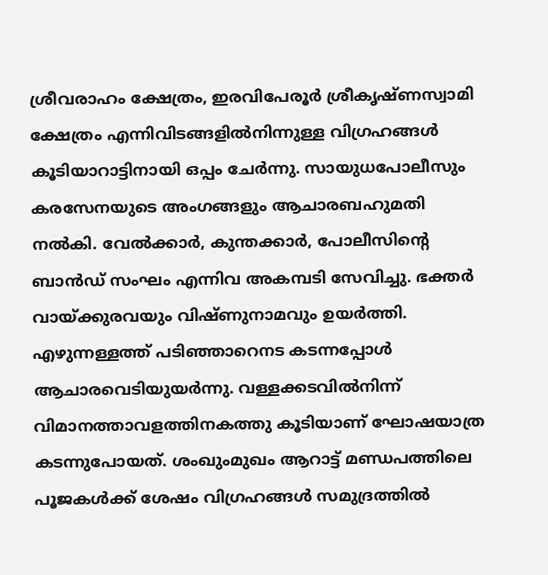ശ്രീവരാഹം ക്ഷേത്രം, ഇരവിപേരൂർ ശ്രീകൃഷ്ണസ്വാമി ക്ഷേത്രം എന്നിവിടങ്ങളിൽനിന്നുള്ള വിഗ്രഹങ്ങൾ കൂടിയാറാട്ടിനായി ഒപ്പം ചേർന്നു. സായുധപോലീസും കരസേനയുടെ അംഗങ്ങളും ആചാരബഹുമതി നൽകി. വേൽക്കാർ, കുന്തക്കാർ, പോലീസിന്റെ ബാൻഡ് സംഘം എന്നിവ അകമ്പടി സേവിച്ചു. ഭക്തർ വായ്ക്കുരവയും വിഷ്ണുനാമവും ഉയർത്തി. എഴുന്നള്ളത്ത് പടിഞ്ഞാറെനട കടന്നപ്പോൾ ആചാരവെടിയുയർന്നു. വള്ളക്കടവിൽനിന്ന് വിമാനത്താവളത്തിനകത്തു കൂടിയാണ് ഘോഷയാത്ര കടന്നുപോയത്. ശംഖുംമുഖം ആറാട്ട് മണ്ഡപത്തിലെ പൂജകൾക്ക് ശേഷം വിഗ്രഹങ്ങൾ സമുദ്രത്തിൽ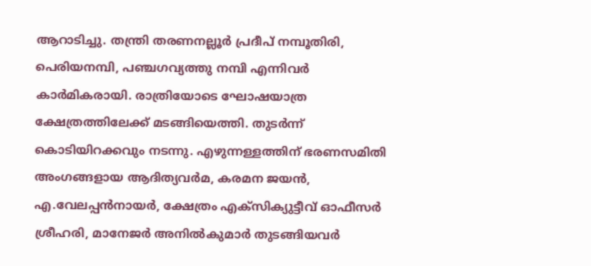ആറാടിച്ചു. തന്ത്രി തരണനല്ലൂർ പ്രദീപ് നമ്പൂതിരി, പെരിയനമ്പി, പഞ്ചഗവ്യത്തു നമ്പി എന്നിവർ കാർമികരായി. രാത്രിയോടെ ഘോഷയാത്ര ക്ഷേത്രത്തിലേക്ക് മടങ്ങിയെത്തി. തുടർന്ന് കൊടിയിറക്കവും നടന്നു. എഴുന്നള്ളത്തിന് ഭരണസമിതി അംഗങ്ങളായ ആദിത്യവർമ, കരമന ജയൻ, എ.വേലപ്പൻനായർ, ക്ഷേത്രം എക്സിക്യുട്ടീവ് ഓഫീസർ ശ്രീഹരി, മാനേജർ അനിൽകുമാർ തുടങ്ങിയവർ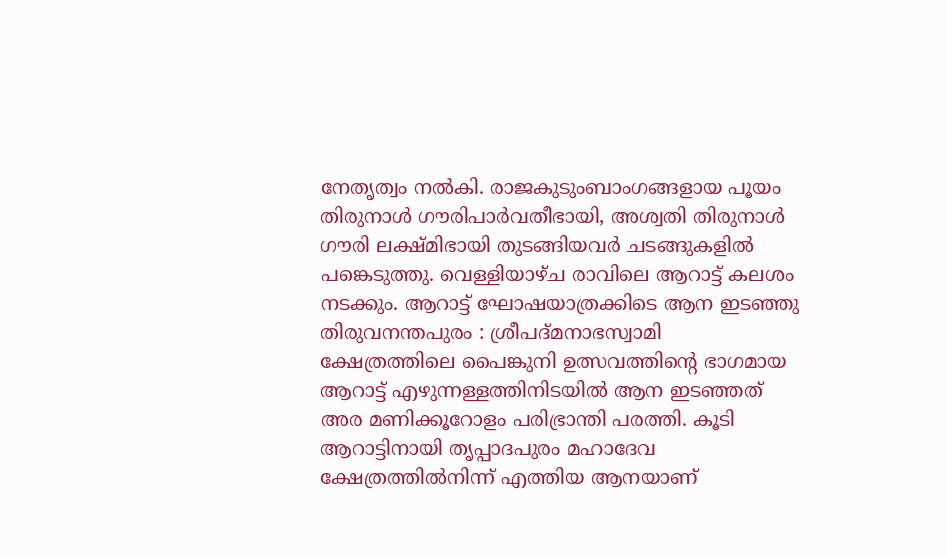നേതൃത്വം നൽകി. രാജകുടുംബാംഗങ്ങളായ പൂയം തിരുനാൾ ഗൗരിപാർവതീഭായി, അശ്വതി തിരുനാൾ ഗൗരി ലക്ഷ്മിഭായി തുടങ്ങിയവർ ചടങ്ങുകളിൽ പങ്കെടുത്തു. വെള്ളിയാഴ്ച രാവിലെ ആറാട്ട് കലശം നടക്കും. ആറാട്ട് ഘോഷയാത്രക്കിടെ ആന ഇടഞ്ഞു തിരുവനന്തപുരം : ശ്രീപദ്മനാഭസ്വാമി ക്ഷേത്രത്തിലെ പൈങ്കുനി ഉത്സവത്തിന്റെ ഭാഗമായ ആറാട്ട് എഴുന്നള്ളത്തിനിടയിൽ ആന ഇടഞ്ഞത് അര മണിക്കൂറോളം പരിഭ്രാന്തി പരത്തി. കൂടി ആറാട്ടിനായി തൃപ്പാദപുരം മഹാദേവ ക്ഷേത്രത്തിൽനിന്ന് എത്തിയ ആനയാണ്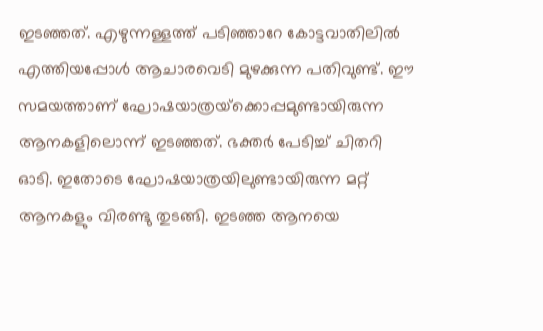ഇടഞ്ഞത്. എഴുന്നള്ളത്ത് പടിഞ്ഞാറേ കോട്ടവാതിലിൽ എത്തിയപ്പോൾ ആചാരവെടി മുഴക്കുന്ന പതിവുണ്ട്. ഈ സമയത്താണ് ഘോഷയാത്രയ്‌ക്കൊപ്പമുണ്ടായിരുന്ന ആനകളിലൊന്ന് ഇടഞ്ഞത്. ഭക്തർ പേടിച്ച് ചിതറി ഓടി. ഇതോടെ ഘോഷയാത്രയിലുണ്ടായിരുന്ന മറ്റ് ആനകളും വിരണ്ടു തുടങ്ങി. ഇടഞ്ഞ ആനയെ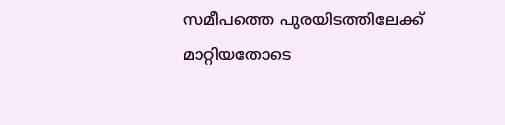സമീപത്തെ പുരയിടത്തിലേക്ക് മാറ്റിയതോടെ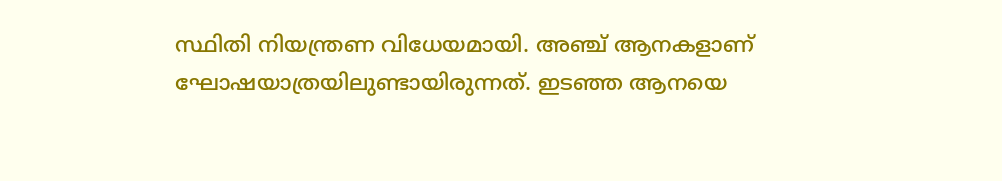സ്ഥിതി നിയന്ത്രണ വിധേയമായി. അഞ്ച് ആനകളാണ് ഘോഷയാത്രയിലുണ്ടായിരുന്നത്. ഇടഞ്ഞ ആനയെ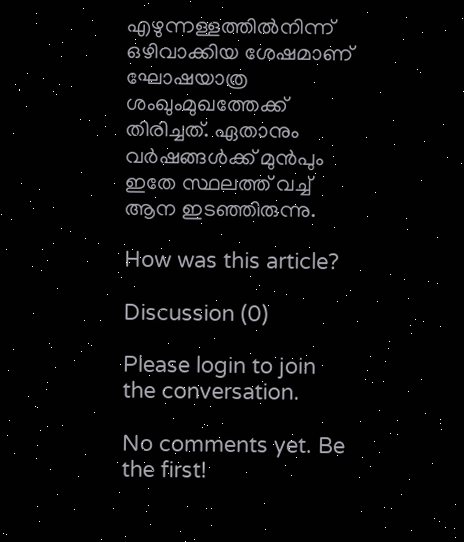എഴുന്നള്ളത്തിൽനിന്ന് ഒഴിവാക്കിയ ശേഷമാണ് ഘോഷയാത്ര ശംഖുംമുഖത്തേക്ക് തിരിച്ചത്. ഏതാനും വർഷങ്ങൾക്ക് മുൻപും ഇതേ സ്ഥലത്ത് വച്ച് ആന ഇടഞ്ഞിരുന്നു.

How was this article?

Discussion (0)

Please login to join the conversation.

No comments yet. Be the first!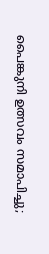പൈങ്കുനി ഉത്സവം സമാപിച്ചു;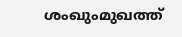ശംഖുംമുഖത്ത്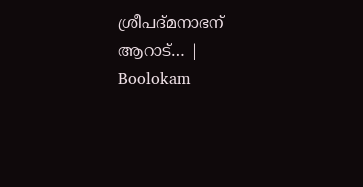ശ്രീപദ്മനാഭന് ആറാട്… | Boolokam